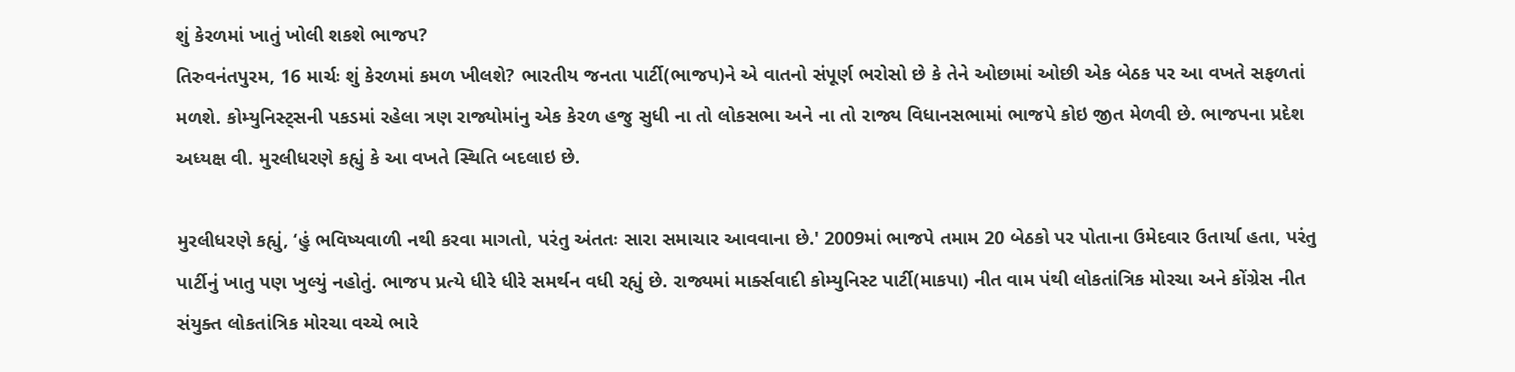શું કેરળમાં ખાતું ખોલી શકશે ભાજપ?
તિરુવનંતપુરમ, 16 માર્ચઃ શું કેરળમાં કમળ ખીલશે? ભારતીય જનતા પાર્ટી(ભાજપ)ને એ વાતનો સંપૂર્ણ ભરોસો છે કે તેને ઓછામાં ઓછી એક બેઠક પર આ વખતે સફળતાં મળશે. કોમ્યુનિસ્ટ્સની પકડમાં રહેલા ત્રણ રાજ્યોમાંનુ એક કેરળ હજુ સુધી ના તો લોકસભા અને ના તો રાજ્ય વિધાનસભામાં ભાજપે કોઇ જીત મેળવી છે. ભાજપના પ્રદેશ અધ્યક્ષ વી. મુરલીધરણે કહ્યું કે આ વખતે સ્થિતિ બદલાઇ છે.

મુરલીધરણે કહ્યું, ‘હું ભવિષ્યવાળી નથી કરવા માગતો, પરંતુ અંતતઃ સારા સમાચાર આવવાના છે.' 2009માં ભાજપે તમામ 20 બેઠકો પર પોતાના ઉમેદવાર ઉતાર્યા હતા, પરંતુ પાર્ટીનું ખાતુ પણ ખુલ્યું નહોતું. ભાજપ પ્રત્યે ધીરે ધીરે સમર્થન વધી રહ્યું છે. રાજ્યમાં માર્ક્સવાદી કોમ્યુનિસ્ટ પાર્ટી(માકપા) નીત વામ પંથી લોકતાંત્રિક મોરચા અને કોંગ્રેસ નીત સંયુક્ત લોકતાંત્રિક મોરચા વચ્ચે ભારે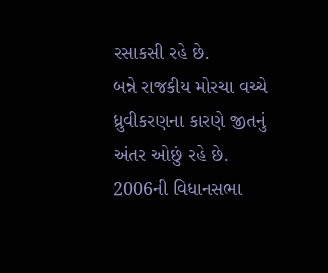રસાકસી રહે છે.
બન્ને રાજકીય મોરચા વચ્ચે ધ્રુવીકરણના કારણે જીતનું અંતર ઓછું રહે છે. 2006ની વિધાનસભા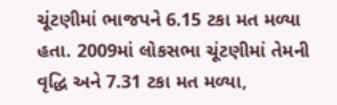ચૂંટણીમાં ભાજપને 6.15 ટકા મત મળ્યા હતા. 2009માં લોકસભા ચૂંટણીમાં તેમની વૃદ્ધિ અને 7.31 ટકા મત મળ્યા,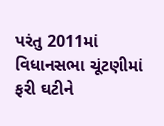પરંતુ 2011માં વિધાનસભા ચૂંટણીમાં ફરી ઘટીને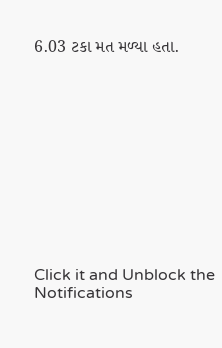6.03 ટકા મત મળ્યા હતા.












Click it and Unblock the Notifications